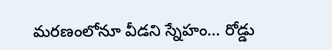మరణంలోనూ వీడని స్నేహం… రోడ్డు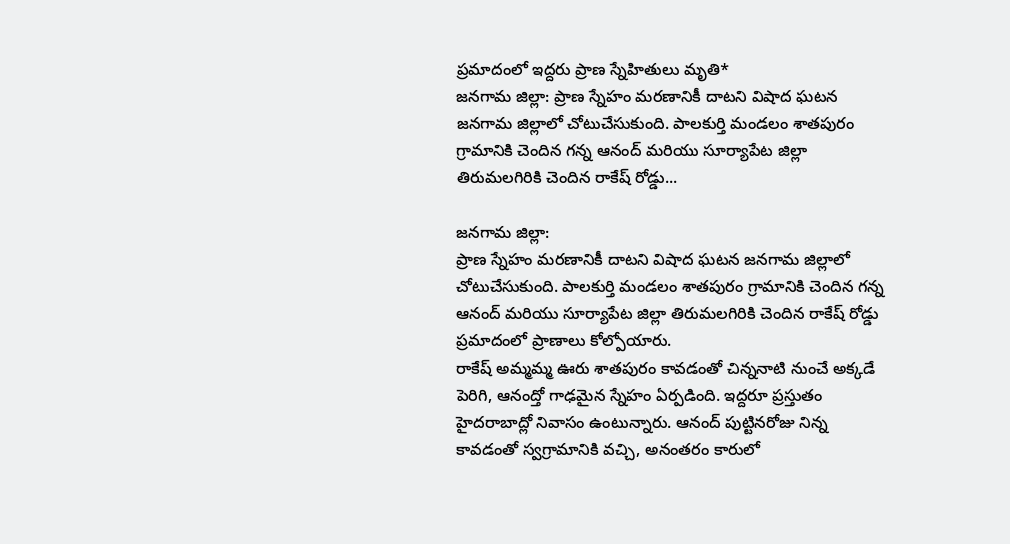ప్రమాదంలో ఇద్దరు ప్రాణ స్నేహితులు మృతి*
జనగామ జిల్లా: ప్రాణ స్నేహం మరణానికీ దాటని విషాద ఘటన జనగామ జిల్లాలో చోటుచేసుకుంది. పాలకుర్తి మండలం శాతపురం గ్రామానికి చెందిన గన్న ఆనంద్ మరియు సూర్యాపేట జిల్లా తిరుమలగిరికి చెందిన రాకేష్ రోడ్డు...

జనగామ జిల్లా:
ప్రాణ స్నేహం మరణానికీ దాటని విషాద ఘటన జనగామ జిల్లాలో చోటుచేసుకుంది. పాలకుర్తి మండలం శాతపురం గ్రామానికి చెందిన గన్న ఆనంద్ మరియు సూర్యాపేట జిల్లా తిరుమలగిరికి చెందిన రాకేష్ రోడ్డు ప్రమాదంలో ప్రాణాలు కోల్పోయారు.
రాకేష్ అమ్మమ్మ ఊరు శాతపురం కావడంతో చిన్ననాటి నుంచే అక్కడే పెరిగి, ఆనంద్తో గాఢమైన స్నేహం ఏర్పడింది. ఇద్దరూ ప్రస్తుతం హైదరాబాద్లో నివాసం ఉంటున్నారు. ఆనంద్ పుట్టినరోజు నిన్న కావడంతో స్వగ్రామానికి వచ్చి, అనంతరం కారులో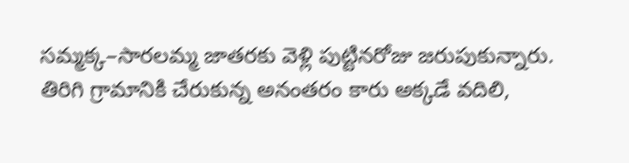సమ్మక్క–సారలమ్మ జాతరకు వెళ్లి పుట్టినరోజు జరుపుకున్నారు.
తిరిగి గ్రామానికి చేరుకున్న అనంతరం కారు అక్కడే వదిలి,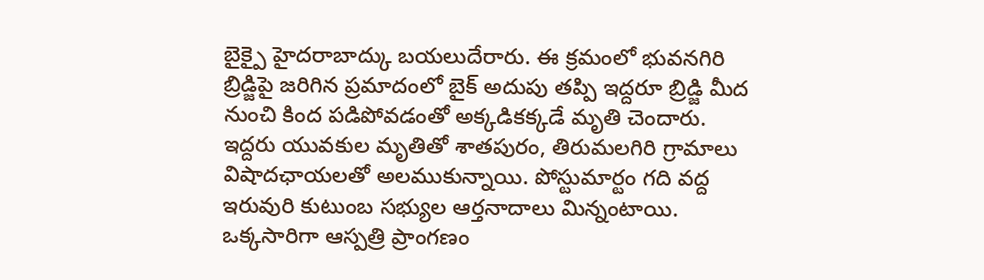బైక్పై హైదరాబాద్కు బయలుదేరారు. ఈ క్రమంలో భువనగిరి బ్రిడ్జిపై జరిగిన ప్రమాదంలో బైక్ అదుపు తప్పి ఇద్దరూ బ్రిడ్జి మీద నుంచి కింద పడిపోవడంతో అక్కడికక్కడే మృతి చెందారు.
ఇద్దరు యువకుల మృతితో శాతపురం, తిరుమలగిరి గ్రామాలు విషాదఛాయలతో అలముకున్నాయి. పోస్టుమార్టం గది వద్ద ఇరువురి కుటుంబ సభ్యుల ఆర్తనాదాలు మిన్నంటాయి. ఒక్కసారిగా ఆస్పత్రి ప్రాంగణం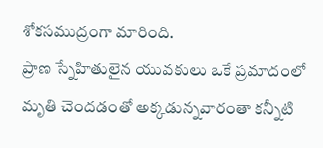శోకసముద్రంగా మారింది.
ప్రాణ స్నేహితులైన యువకులు ఒకే ప్రమాదంలో మృతి చెందడంతో అక్కడున్నవారంతా కన్నీటి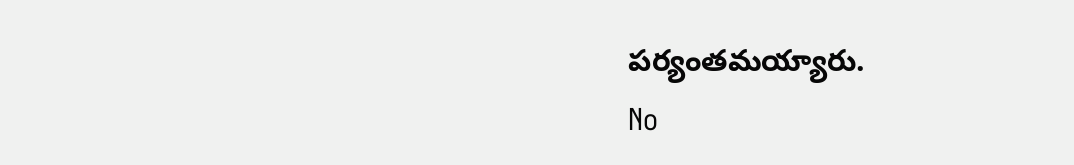పర్యంతమయ్యారు.
No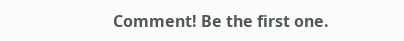Comment! Be the first one.